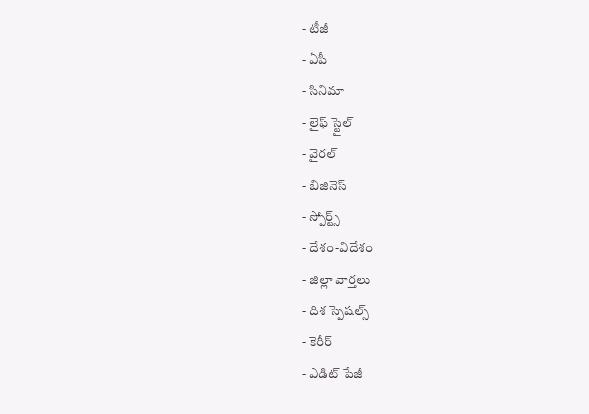- టీజీ
- ఏపీ
- సినిమా
- లైఫ్ స్టైల్
- వైరల్
- బిజినెస్
- స్పోర్ట్స్
- దేశం-విదేశం
- జిల్లా వార్తలు
- దిశ స్పెషల్స్
- కెరీర్
- ఎడిట్ పేజీ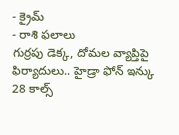- క్రైమ్
- రాశి ఫలాలు
గుర్రపు డెక్క, దోమల వ్యాప్తిపై ఫిర్యాదులు.. హైడ్రా ఫోన్ ఇన్కు 28 కాల్స్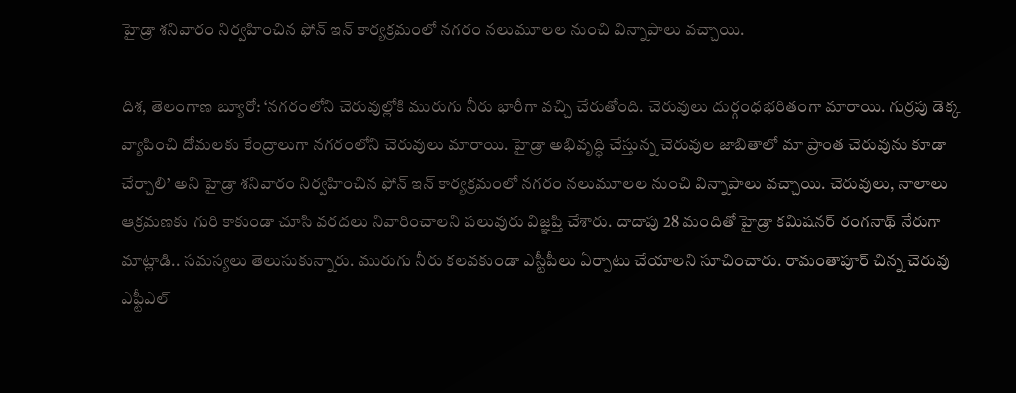హైడ్రా శనివారం నిర్వహించిన ఫోన్ ఇన్ కార్యక్రమంలో నగరం నలుమూలల నుంచి విన్నాపాలు వచ్చాయి.

దిశ, తెలంగాణ బ్యూరో: ‘నగరంలోని చెరువుల్లోకి మురుగు నీరు భారీగా వచ్చి చేరుతోంది. చెరువులు దుర్గంధభరితంగా మారాయి. గుర్రపు డెక్క వ్యాపించి దోమలకు కేంద్రాలుగా నగరంలోని చెరువులు మారాయి. హైడ్రా అభివృద్ధి చేస్తున్న చెరువుల జాబితాలో మా ప్రాంత చెరువును కూడా చేర్చాలి’ అని హైడ్రా శనివారం నిర్వహించిన ఫోన్ ఇన్ కార్యక్రమంలో నగరం నలుమూలల నుంచి విన్నాపాలు వచ్చాయి. చెరువులు, నాలాలు ఆక్రమణకు గురి కాకుండా చూసి వరదలు నివారించాలని పలువురు విజ్ఞప్తి చేశారు. దాదాపు 28 మందితో హైడ్రా కమిషనర్ రంగనాథ్ నేరుగా మాట్లాడి.. సమస్యలు తెలుసుకున్నారు. మురుగు నీరు కలవకుండా ఎస్టీపీలు ఏర్పాటు చేయాలని సూచించారు. రామంతాపూర్ చిన్న చెరువు ఎఫ్టీఎల్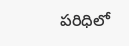పరిధిలో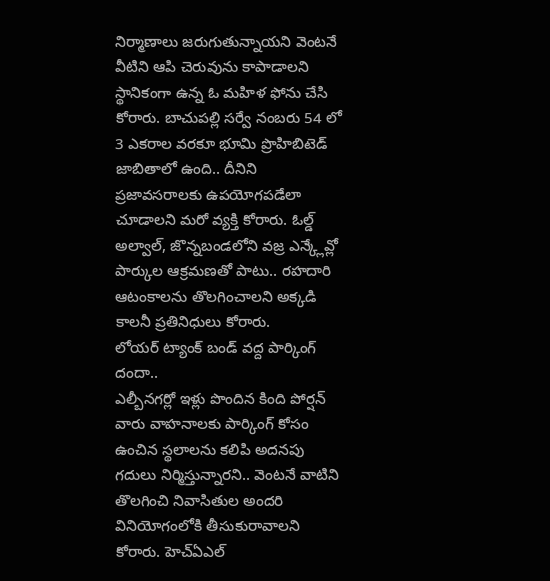నిర్మాణాలు జరుగుతున్నాయని వెంటనే వీటిని ఆపి చెరువును కాపాడాలని స్థానికంగా ఉన్న ఓ మహిళ ఫోను చేసి కోరారు. బాచుపల్లి సర్వే నంబరు 54 లో 3 ఎకరాల వరకూ భూమి ప్రొహిబిటెడ్ జాబితాలో ఉంది.. దీనిని ప్రజావసరాలకు ఉపయోగపడేలా చూడాలని మరో వ్యక్తి కోరారు. ఓల్డ్ అల్వాల్, జొన్నబండలోని వజ్ర ఎన్క్లేవ్లో పార్కుల ఆక్రమణతో పాటు.. రహదారి ఆటంకాలను తొలగించాలని అక్కడి కాలనీ ప్రతినిధులు కోరారు.
లోయర్ ట్యాంక్ బండ్ వద్ద పార్కింగ్ దందా..
ఎల్బీనగర్లో ఇళ్లు పొందిన కింది పోర్షన్ వారు వాహనాలకు పార్కింగ్ కోసం ఉంచిన స్థలాలను కలిపి అదనపు గదులు నిర్మిస్తున్నారని.. వెంటనే వాటిని తొలగించి నివాసితుల అందరి వినియోగంలోకి తీసుకురావాలని కోరారు. హెచ్ఏఎల్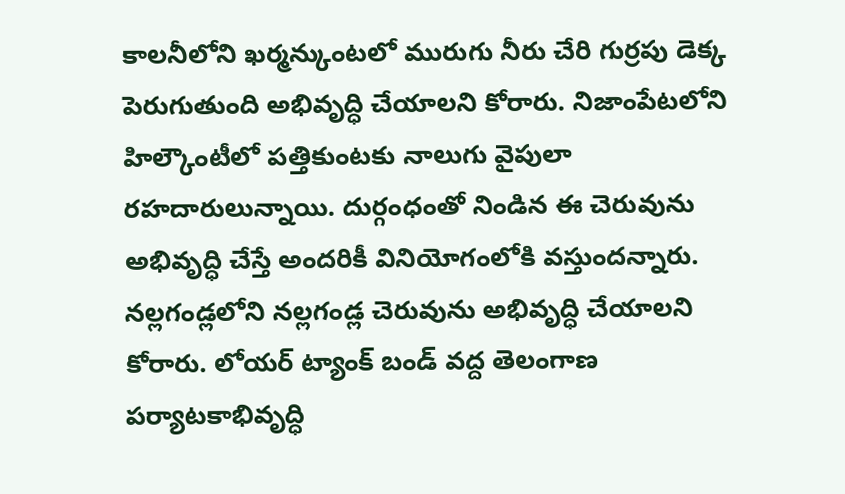కాలనీలోని ఖర్మన్కుంటలో మురుగు నీరు చేరి గుర్రపు డెక్క పెరుగుతుంది అభివృద్ధి చేయాలని కోరారు. నిజాంపేటలోని హిల్కౌంటీలో పత్తికుంటకు నాలుగు వైపులా రహదారులున్నాయి. దుర్గంధంతో నిండిన ఈ చెరువును అభివృద్ధి చేస్తే అందరికీ వినియోగంలోకి వస్తుందన్నారు. నల్లగండ్లలోని నల్లగండ్ల చెరువును అభివృద్ధి చేయాలని కోరారు. లోయర్ ట్యాంక్ బండ్ వద్ద తెలంగాణ పర్యాటకాభివృద్ధి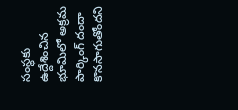సంస్థకు ఉద్దేశించిన భూమిలో అక్రమ పార్కింగ్ దందా కొనసాగుతోందని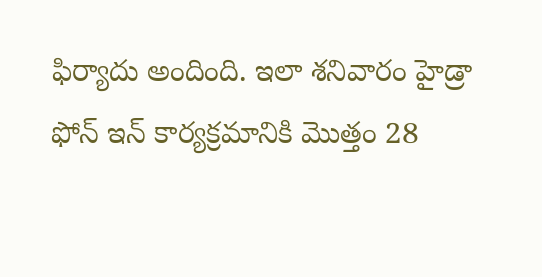ఫిర్యాదు అందింది. ఇలా శనివారం హైడ్రా ఫోన్ ఇన్ కార్యక్రమానికి మొత్తం 28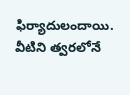ఫిర్యాదులందాయి. వీటిని త్వరలోనే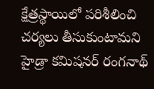క్షేత్రస్థాయిలో పరిశీలించి చర్యలు తీసుకుంటామని హైడ్రా కమిషనర్ రంగనాథ్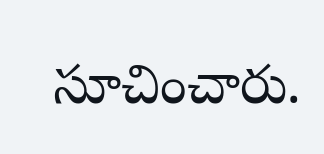సూచించారు.